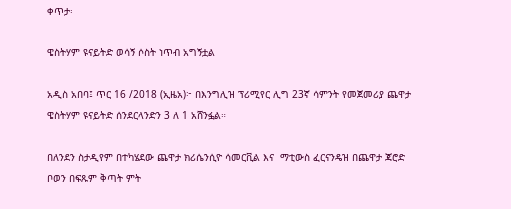ቀጥታ፡

ዌስትሃም ዩናይትድ ወሳኝ ሶስት ነጥብ አግኝቷል

አዲስ አበባ፤ ጥር 16 /2018 (ኢዜአ)፦ በእንግሊዝ ፕሪሚየር ሊግ 23ኛ ሳምንት የመጀመሪያ ጨዋታ ዌስትሃም ዩናይትድ ሰንደርላንድን 3 ለ 1 አሸንፏል።

በለንደን ስታዲየም በተካሄደው ጨዋታ ክሪሴንሲዮ ሳመርቪል እና  ማቲውስ ፈርናንዴዝ በጨዋታ ጃሮድ ቦወን በፍጹም ቅጣት ምት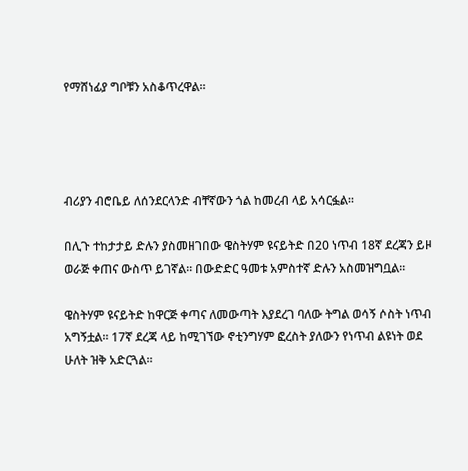የማሸነፊያ ግቦቹን አስቆጥረዋል።




ብሪያን ብሮቤይ ለሰንደርላንድ ብቸኛውን ጎል ከመረብ ላይ አሳርፏል።

በሊጉ ተከታታይ ድሉን ያስመዘገበው ዌስትሃም ዩናይትድ በ20 ነጥብ 18ኛ ደረጃን ይዞ ወራጅ ቀጠና ውስጥ ይገኛል። በውድድር ዓመቱ አምስተኛ ድሉን አስመዝግቧል።

ዌስትሃም ዩናይትድ ከዋርጅ ቀጣና ለመውጣት እያደረገ ባለው ትግል ወሳኝ ሶስት ነጥብ አግኝቷል። 17ኛ ደረጃ ላይ ከሚገኘው ኖቲንግሃም ፎረስት ያለውን የነጥብ ልዩነት ወደ ሁለት ዝቅ አድርጓል።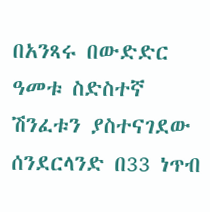በአንጻሩ በውድድር ዓመቱ ስድስተኛ ሽንፈቱን ያስተናገደው ሰንደርላንድ በ33 ነጥብ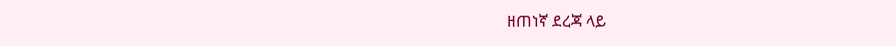ዘጠነኛ ደረጃ ላይ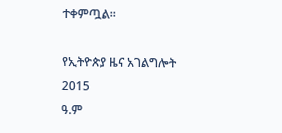ተቀምጧል።

የኢትዮጵያ ዜና አገልግሎት
2015
ዓ.ም